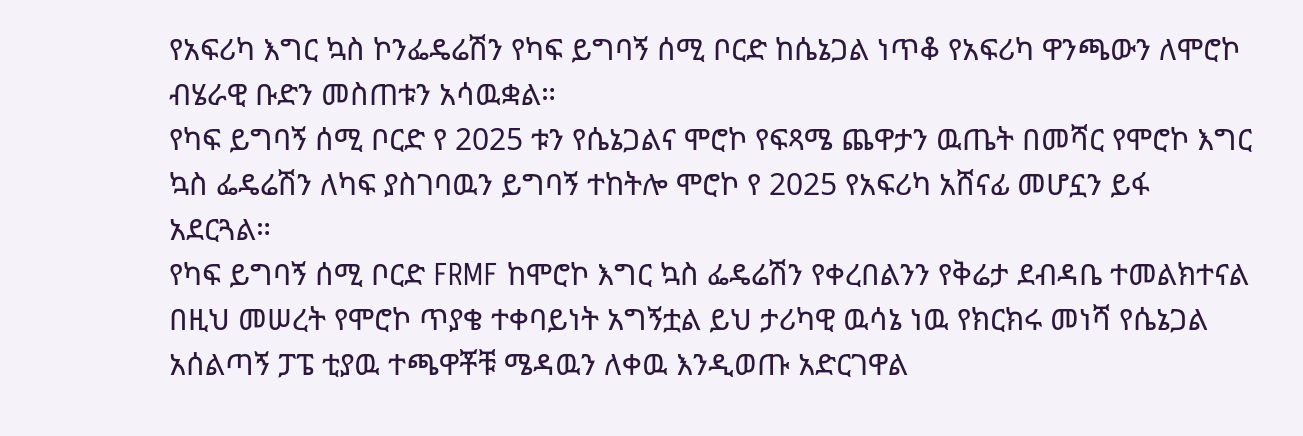የአፍሪካ እግር ኳስ ኮንፌዴሬሽን የካፍ ይግባኝ ሰሚ ቦርድ ከሴኔጋል ነጥቆ የአፍሪካ ዋንጫውን ለሞሮኮ ብሄራዊ ቡድን መስጠቱን አሳዉቋል።
የካፍ ይግባኝ ሰሚ ቦርድ የ 2025 ቱን የሴኔጋልና ሞሮኮ የፍጻሜ ጨዋታን ዉጤት በመሻር የሞሮኮ እግር ኳስ ፌዴሬሽን ለካፍ ያስገባዉን ይግባኝ ተከትሎ ሞሮኮ የ 2025 የአፍሪካ አሸናፊ መሆኗን ይፋ አደርጓል።
የካፍ ይግባኝ ሰሚ ቦርድ FRMF ከሞሮኮ እግር ኳስ ፌዴሬሽን የቀረበልንን የቅሬታ ደብዳቤ ተመልክተናል በዚህ መሠረት የሞሮኮ ጥያቄ ተቀባይነት አግኝቷል ይህ ታሪካዊ ዉሳኔ ነዉ የክርክሩ መነሻ የሴኔጋል አሰልጣኝ ፓፔ ቲያዉ ተጫዋቾቹ ሜዳዉን ለቀዉ እንዲወጡ አድርገዋል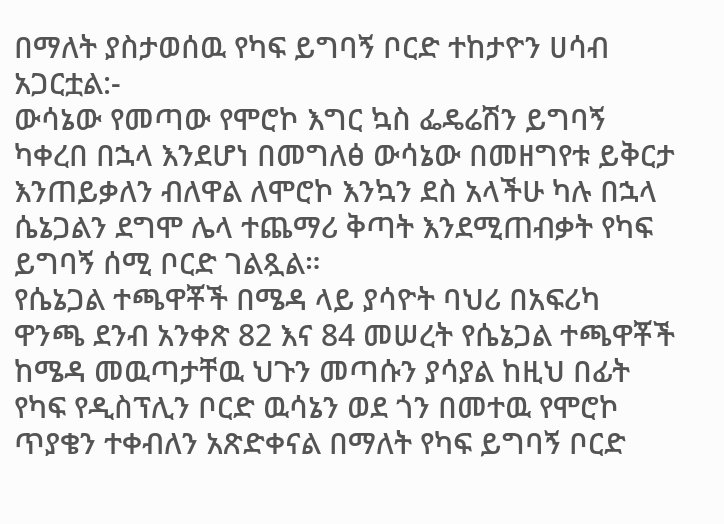በማለት ያስታወሰዉ የካፍ ይግባኝ ቦርድ ተከታዮን ሀሳብ አጋርቷል:-
ውሳኔው የመጣው የሞሮኮ እግር ኳስ ፌዴሬሽን ይግባኝ ካቀረበ በኋላ እንደሆነ በመግለፅ ውሳኔው በመዘግየቱ ይቅርታ እንጠይቃለን ብለዋል ለሞሮኮ እንኳን ደስ አላችሁ ካሉ በኋላ ሴኔጋልን ደግሞ ሌላ ተጨማሪ ቅጣት እንደሚጠብቃት የካፍ ይግባኝ ሰሚ ቦርድ ገልጿል።
የሴኔጋል ተጫዋቾች በሜዳ ላይ ያሳዮት ባህሪ በአፍሪካ ዋንጫ ደንብ አንቀጽ 82 እና 84 መሠረት የሴኔጋል ተጫዋቾች ከሜዳ መዉጣታቸዉ ህጉን መጣሱን ያሳያል ከዚህ በፊት የካፍ የዲስፕሊን ቦርድ ዉሳኔን ወደ ጎን በመተዉ የሞሮኮ ጥያቄን ተቀብለን አጽድቀናል በማለት የካፍ ይግባኝ ቦርድ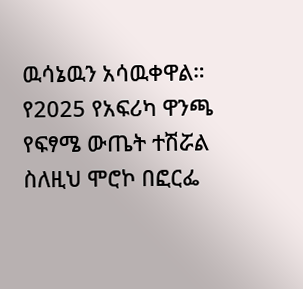ዉሳኔዉን አሳዉቀዋል።
የ2025 የአፍሪካ ዋንጫ የፍፃሜ ውጤት ተሽሯል ስለዚህ ሞሮኮ በፎርፌ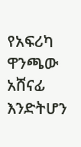የአፍሪካ ዋንጫው አሸናፊ እንድትሆን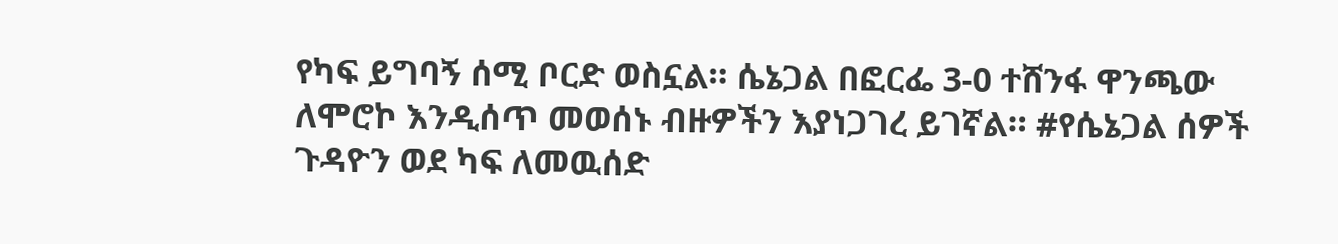የካፍ ይግባኝ ሰሚ ቦርድ ወስኗል። ሴኔጋል በፎርፌ 3-0 ተሸንፋ ዋንጫው ለሞሮኮ እንዲሰጥ መወሰኑ ብዙዎችን እያነጋገረ ይገኛል። #የሴኔጋል ሰዎች ጉዳዮን ወደ ካፍ ለመዉሰድ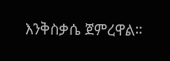እንቅስቃሴ ጀምረዋል።